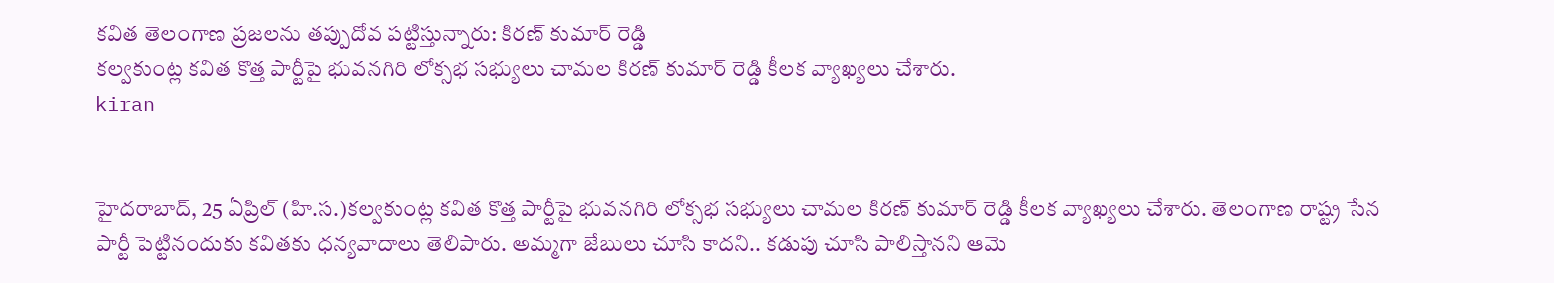కవిత తెలంగాణ ప్రజలను తప్పుదోవ పట్టిస్తున్నారు: కిరణ్ కుమార్ రెడ్డి
కల్వకుంట్ల కవిత కొత్త పార్టీపై భువనగిరి లోక్సభ సభ్యులు చామల కిరణ్ కుమార్ రెడ్డి కీలక వ్యాఖ్యలు చేశారు.
kiran


హైదరాబాద్, 25 ఏప్రిల్ (హి.స.)కల్వకుంట్ల కవిత కొత్త పార్టీపై భువనగిరి లోక్సభ సభ్యులు చామల కిరణ్ కుమార్ రెడ్డి కీలక వ్యాఖ్యలు చేశారు. తెలంగాణ రాష్ట్ర సేన పార్టీ పెట్టినందుకు కవితకు ధన్యవాదాలు తెలిపారు. అమ్మగా జేబులు చూసి కాదని.. కడుపు చూసి పాలిస్తానని ఆమె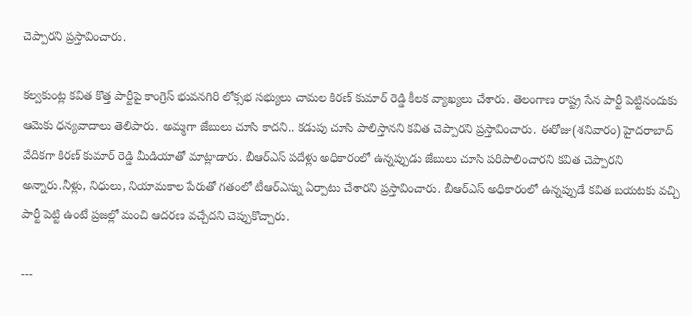చెప్పారని ప్రస్తావించారు.

కల్వకుంట్ల కవిత కొత్త పార్టీపై కాంగ్రెస్ భువనగిరి లోక్సభ సభ్యులు చామల కిరణ్ కుమార్ రెడ్డి కీలక వ్యాఖ్యలు చేశారు. తెలంగాణ రాష్ట్ర సేన పార్టీ పెట్టినందుకు ఆమెకు ధన్యవాదాలు తెలిపారు. అమ్మగా జేబులు చూసి కాదని.. కడుపు చూసి పాలిస్తానని కవిత చెప్పారని ప్రస్తావించారు. ఈరోజు(శనివారం) హైదరాబాద్ వేదికగా కిరణ్ కుమార్ రెడ్డి మీడియాతో మాట్లాడారు. బీఆర్ఎస్ పదేళ్లు అధికారంలో ఉన్నప్పుడు జేబులు చూసి పరిపాలించారని కవిత చెప్పారని అన్నారు.నీళ్లు, నిధులు, నియామకాల పేరుతో గతంలో టీఆర్ఎస్ను ఏర్పాటు చేశారని ప్రస్తావించారు. బీఆర్ఎస్ అధికారంలో ఉన్నప్పుడే కవిత బయటకు వచ్చి పార్టీ పెట్టి ఉంటే ప్రజల్లో మంచి ఆదరణ వచ్చేదని చెప్పుకొచ్చారు.

---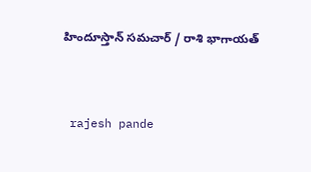హిందూస్తాన్ సమచార్ / రాశి భాగాయత్


 rajesh pande